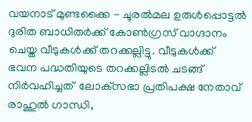വയനാട് മുണ്ടക്കൈ - ചൂരല്‍മല ഉരുള്‍പ്പൊട്ടല്‍ ദുരിത ബാധിതര്‍ക്ക് കോണ്‍ഗ്രസ് വാഗ്ദാനം ചെയ്ത വീടുകള്‍ക്ക് തറക്കല്ലിട്ടു. വീടുകള്‍ക്ക് ഭവന പദ്ധതിയുടെ തറക്കല്ലിടല്‍ ചടങ്ങ് നിര്‍വഹിച്ചത്  ലോക്‌സഭാ പ്രതിപക്ഷ നേതാവ് രാഹുല്‍ ഗാന്ധി,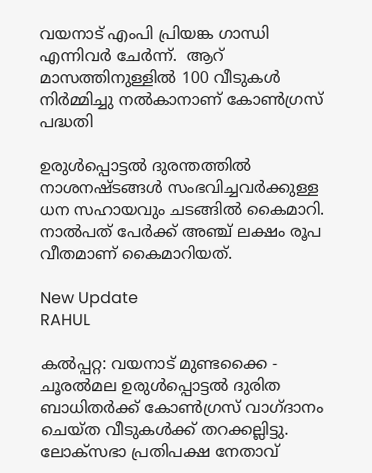വയനാട് എംപി പ്രിയങ്ക ഗാന്ധി എന്നിവര്‍ ചേര്‍ന്ന്.  ആറ് മാസത്തിനുള്ളില്‍ 100 വീടുകള്‍ നിര്‍മ്മിച്ചു നല്‍കാനാണ് കോണ്‍ഗ്രസ് പദ്ധതി

ഉരുള്‍പ്പൊട്ടല്‍ ദുരന്തത്തില്‍ നാശനഷ്ടങ്ങള്‍ സംഭവിച്ചവര്‍ക്കുള്ള ധന സഹായവും ചടങ്ങില്‍ കൈമാറി. നാല്‍പത് പേര്‍ക്ക് അഞ്ച് ലക്ഷം രൂപ വീതമാണ് കൈമാറിയത്.

New Update
RAHUL

കല്‍പ്പറ്റ: വയനാട് മുണ്ടക്കൈ - ചൂരല്‍മല ഉരുള്‍പ്പൊട്ടല്‍ ദുരിത ബാധിതര്‍ക്ക് കോണ്‍ഗ്രസ് വാഗ്ദാനം ചെയ്ത വീടുകള്‍ക്ക് തറക്കല്ലിട്ടു. ലോക്‌സഭാ പ്രതിപക്ഷ നേതാവ്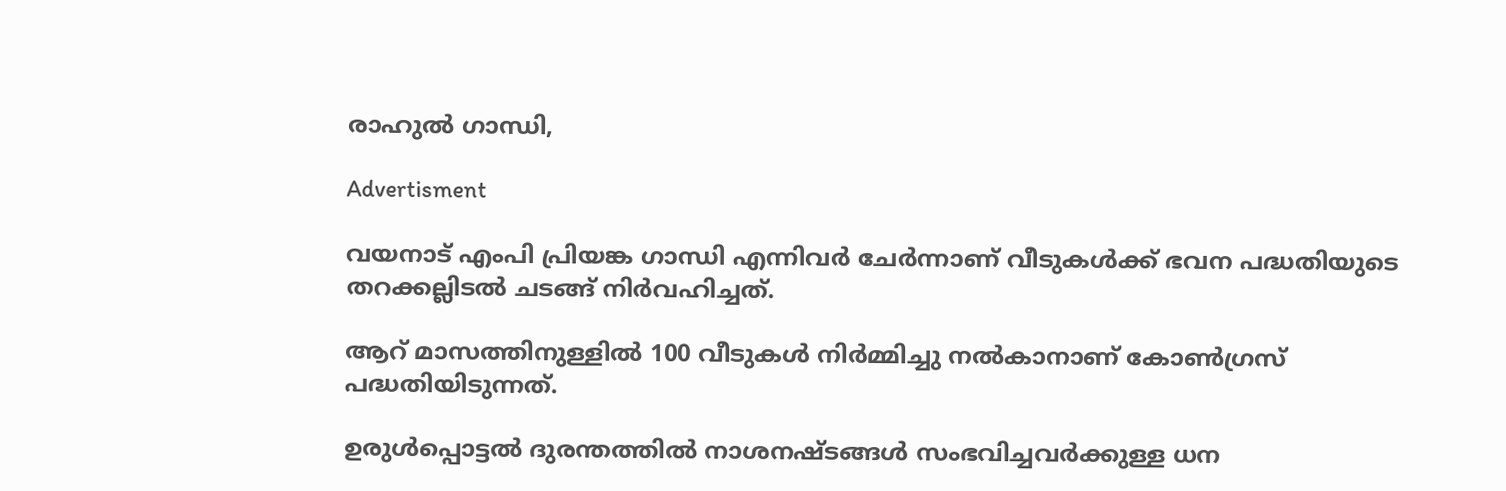രാഹുല്‍ ഗാന്ധി,

Advertisment

വയനാട് എംപി പ്രിയങ്ക ഗാന്ധി എന്നിവര്‍ ചേര്‍ന്നാണ് വീടുകള്‍ക്ക് ഭവന പദ്ധതിയുടെ തറക്കല്ലിടല്‍ ചടങ്ങ് നിര്‍വഹിച്ചത്.

ആറ് മാസത്തിനുള്ളില്‍ 100 വീടുകള്‍ നിര്‍മ്മിച്ചു നല്‍കാനാണ് കോണ്‍ഗ്രസ് പദ്ധതിയിടുന്നത്.

ഉരുള്‍പ്പൊട്ടല്‍ ദുരന്തത്തില്‍ നാശനഷ്ടങ്ങള്‍ സംഭവിച്ചവര്‍ക്കുള്ള ധന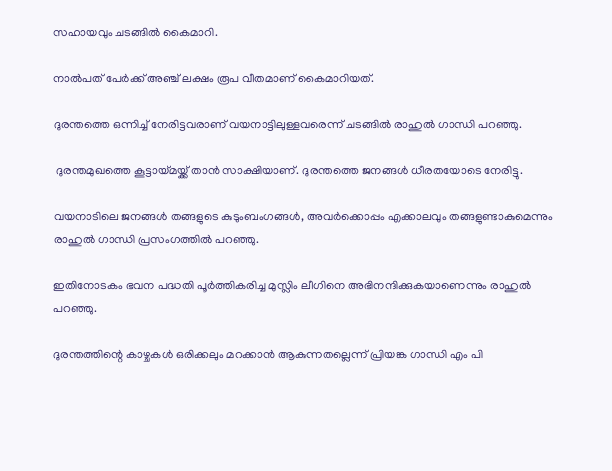സഹായവും ചടങ്ങില്‍ കൈമാറി.

നാല്‍പത് പേര്‍ക്ക് അഞ്ച് ലക്ഷം രൂപ വീതമാണ് കൈമാറിയത്.

ദുരന്തത്തെ ഒന്നിച്ച് നേരിട്ടവരാണ് വയനാട്ടിലുള്ളവരെന്ന് ചടങ്ങില്‍ രാഹുല്‍ ഗാന്ധി പറഞ്ഞു.

 ദുരന്തമുഖത്തെ കൂട്ടായ്മയ്ക്ക് താന്‍ സാക്ഷിയാണ്. ദുരന്തത്തെ ജനങ്ങള്‍ ധീരതയോടെ നേരിട്ടു.

വയനാടിലെ ജനങ്ങള്‍ തങ്ങളുടെ കുടുംബംഗങ്ങള്‍, അവര്‍ക്കൊപ്പം എക്കാലവും തങ്ങളുണ്ടാകുമെന്നും രാഹുല്‍ ഗാന്ധി പ്രസംഗത്തില്‍ പറഞ്ഞു.

ഇതിനോടകം ഭവന പദ്ധതി പൂര്‍ത്തികരിച്ച മുസ്ലിം ലീഗിനെ അഭിനന്ദിക്കുകയാണെന്നും രാഹുല്‍ പറഞ്ഞു.

ദുരന്തത്തിന്റെ കാഴ്ചകൾ ഒരിക്കലും മറക്കാൻ ആകുന്നതല്ലെന്ന് പ്രിയങ്ക ഗാന്ധി എം പി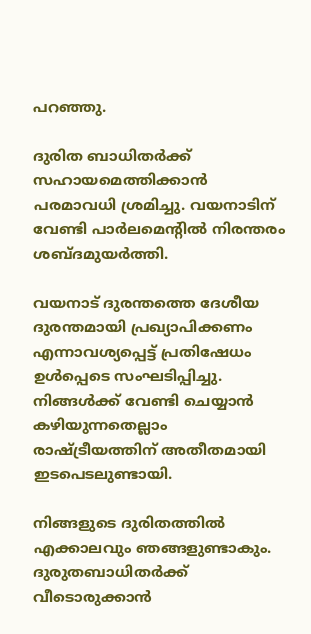പറഞ്ഞു.

ദുരിത ബാധിതർക്ക് സഹായമെത്തിക്കാന്‍ പരമാവധി ശ്രമിച്ചു. വയനാടിന് വേണ്ടി പാര്‍ലമെന്റില്‍ നിരന്തരം ശബ്ദമുയര്‍ത്തി.

വയനാട് ദുരന്തത്തെ ദേശീയ ദുരന്തമായി പ്രഖ്യാപിക്കണം എന്നാവശ്യപ്പെട്ട് പ്രതിഷേധം ഉള്‍പ്പെടെ സംഘടിപ്പിച്ചു. നിങ്ങള്‍ക്ക് വേണ്ടി ചെയ്യാന്‍ കഴിയുന്നതെല്ലാം രാഷ്ട്രീയത്തിന് അതീതമായി ഇടപെടലുണ്ടായി.

നിങ്ങളുടെ ദുരിതത്തില്‍ എക്കാലവും ഞങ്ങളുണ്ടാകും. ദുരുതബാധിതര്‍ക്ക് വീടൊരുക്കാന്‍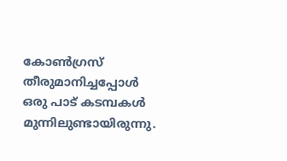കോണ്‍ഗ്രസ് തീരുമാനിച്ചപ്പോള്‍ ഒരു പാട് കടമ്പകള്‍ മുന്നിലുണ്ടായിരുന്നു.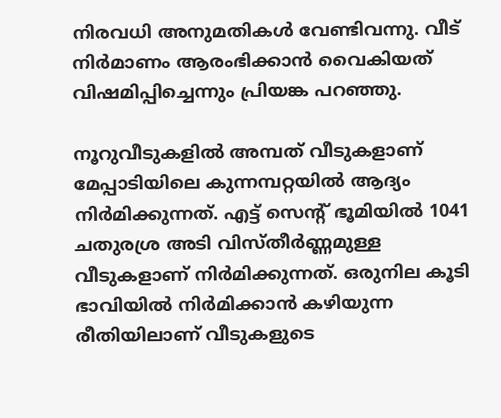നിരവധി അനുമതികള്‍ വേണ്ടിവന്നു. വീട് നിര്‍മാണം ആരംഭിക്കാന്‍ വൈകിയത് വിഷമിപ്പിച്ചെന്നും പ്രിയങ്ക പറഞ്ഞു.

നൂറുവീടുകളില്‍ അമ്പത് വീടുകളാണ് മേപ്പാടിയിലെ കുന്നമ്പറ്റയില്‍ ആദ്യം നിര്‍മിക്കുന്നത്. എട്ട് സെന്റ് ഭൂമിയില്‍ 1041 ചതുരശ്ര അടി വിസ്തീര്‍ണ്ണമുള്ള വീടുകളാണ് നിര്‍മിക്കുന്നത്. ഒരുനില കൂടി ഭാവിയില്‍ നിര്‍മിക്കാന്‍ കഴിയുന്ന രീതിയിലാണ് വീടുകളുടെ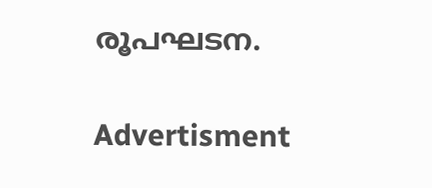രൂപഘടന.

Advertisment